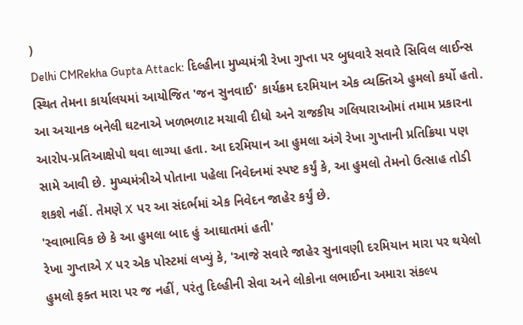)
Delhi CMRekha Gupta Attack: દિલ્હીના મુખ્યમંત્રી રેખા ગુપ્તા પર બુધવારે સવારે સિવિલ લાઈન્સ સ્થિત તેમના કાર્યાલયમાં આયોજિત 'જન સુનવાઈ' કાર્યક્રમ દરમિયાન એક વ્યક્તિએ હુમલો કર્યો હતો. આ અચાનક બનેલી ઘટનાએ ખળભળાટ મચાવી દીધો અને રાજકીય ગલિયારાઓમાં તમામ પ્રકારના આરોપ-પ્રતિઆક્ષેપો થવા લાગ્યા હતા. આ દરમિયાન આ હુમલા અંગે રેખા ગુપ્તાની પ્રતિક્રિયા પણ સામે આવી છે. મુખ્યમંત્રીએ પોતાના પહેલા નિવેદનમાં સ્પષ્ટ કર્યું કે, આ હુમલો તેમનો ઉત્સાહ તોડી શકશે નહીં. તેમણે X પર આ સંદર્ભમાં એક નિવેદન જાહેર કર્યું છે.
'સ્વાભાવિક છે કે આ હુમલા બાદ હું આઘાતમાં હતી'
રેખા ગુપ્તાએ X પર એક પોસ્ટમાં લખ્યું કે, 'આજે સવારે જાહેર સુનાવણી દરમિયાન મારા પર થયેલો હુમલો ફક્ત મારા પર જ નહીં, પરંતુ દિલ્હીની સેવા અને લોકોના લભાઈના અમારા સંકલ્પ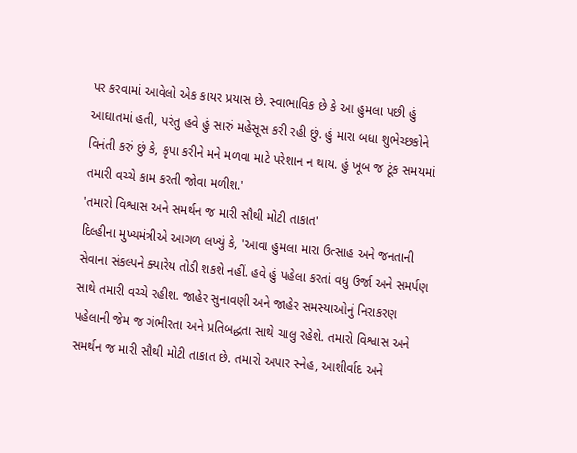પર કરવામાં આવેલો એક કાયર પ્રયાસ છે. સ્વાભાવિક છે કે આ હુમલા પછી હું આઘાતમાં હતી, પરંતુ હવે હું સારું મહેસૂસ કરી રહી છું. હું મારા બધા શુભેચ્છકોને વિનંતી કરું છું કે, કૃપા કરીને મને મળવા માટે પરેશાન ન થાય. હું ખૂબ જ ટૂંક સમયમાં તમારી વચ્ચે કામ કરતી જોવા મળીશ.'
'તમારો વિશ્વાસ અને સમર્થન જ મારી સૌથી મોટી તાકાત'
દિલ્હીના મુખ્યમંત્રીએ આગળ લખ્યું કે, 'આવા હુમલા મારા ઉત્સાહ અને જનતાની સેવાના સંકલ્પને ક્યારેય તોડી શકશે નહીં. હવે હું પહેલા કરતાં વધુ ઉર્જા અને સમર્પણ સાથે તમારી વચ્ચે રહીશ. જાહેર સુનાવણી અને જાહેર સમસ્યાઓનું નિરાકરણ પહેલાની જેમ જ ગંભીરતા અને પ્રતિબદ્ધતા સાથે ચાલુ રહેશે. તમારો વિશ્વાસ અને સમર્થન જ મારી સૌથી મોટી તાકાત છે. તમારો અપાર સ્નેહ, આશીર્વાદ અને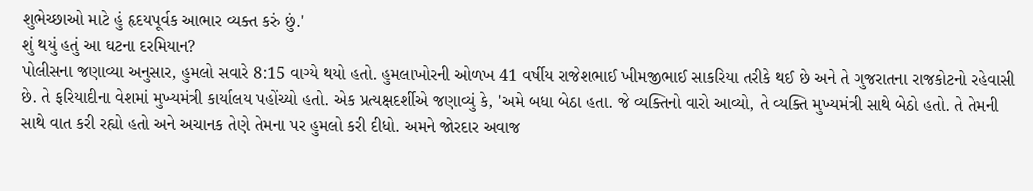શુભેચ્છાઓ માટે હું હૃદયપૂર્વક આભાર વ્યક્ત કરું છું.'
શું થયું હતું આ ઘટના દરમિયાન?
પોલીસના જણાવ્યા અનુસાર, હુમલો સવારે 8:15 વાગ્યે થયો હતો. હુમલાખોરની ઓળખ 41 વર્ષીય રાજેશભાઈ ખીમજીભાઈ સાકરિયા તરીકે થઈ છે અને તે ગુજરાતના રાજકોટનો રહેવાસી છે. તે ફરિયાદીના વેશમાં મુખ્યમંત્રી કાર્યાલય પહોંચ્યો હતો. એક પ્રત્યક્ષદર્શીએ જણાવ્યું કે, 'અમે બધા બેઠા હતા. જે વ્યક્તિનો વારો આવ્યો, તે વ્યક્તિ મુખ્યમંત્રી સાથે બેઠો હતો. તે તેમની સાથે વાત કરી રહ્યો હતો અને અચાનક તેણે તેમના પર હુમલો કરી દીધો. અમને જોરદાર અવાજ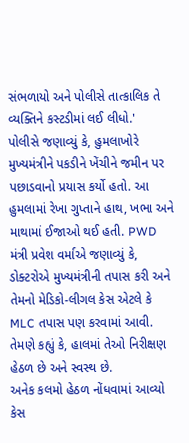સંભળાયો અને પોલીસે તાત્કાલિક તે વ્યક્તિને કસ્ટડીમાં લઈ લીધો.'
પોલીસે જણાવ્યું કે, હુમલાખોરે મુખ્યમંત્રીને પકડીને ખેંચીને જમીન પર પછાડવાનો પ્રયાસ કર્યો હતો. આ હુમલામાં રેખા ગુપ્તાને હાથ, ખભા અને માથામાં ઈજાઓ થઈ હતી. PWD મંત્રી પ્રવેશ વર્માએ જણાવ્યું કે, ડોક્ટરોએ મુખ્યમંત્રીની તપાસ કરી અને તેમનો મેડિકો-લીગલ કેસ એટલે કે MLC તપાસ પણ કરવામાં આવી. તેમણે કહ્યું કે, હાલમાં તેઓ નિરીક્ષણ હેઠળ છે અને સ્વસ્થ છે.
અનેક કલમો હેઠળ નોંધવામાં આવ્યો કેસ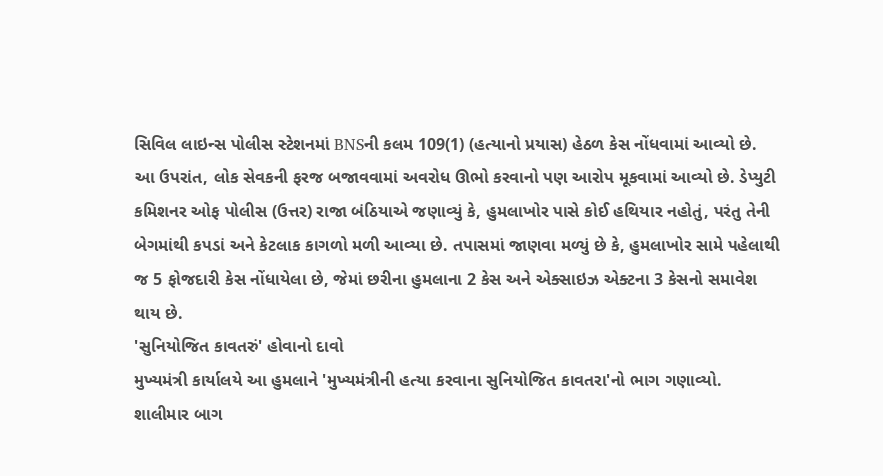સિવિલ લાઇન્સ પોલીસ સ્ટેશનમાં BNSની કલમ 109(1) (હત્યાનો પ્રયાસ) હેઠળ કેસ નોંધવામાં આવ્યો છે. આ ઉપરાંત, લોક સેવકની ફરજ બજાવવામાં અવરોધ ઊભો કરવાનો પણ આરોપ મૂકવામાં આવ્યો છે. ડેપ્યુટી કમિશનર ઓફ પોલીસ (ઉત્તર) રાજા બંઠિયાએ જણાવ્યું કે, હુમલાખોર પાસે કોઈ હથિયાર નહોતું, પરંતુ તેની બેગમાંથી કપડાં અને કેટલાક કાગળો મળી આવ્યા છે. તપાસમાં જાણવા મળ્યું છે કે, હુમલાખોર સામે પહેલાથી જ 5 ફોજદારી કેસ નોંધાયેલા છે, જેમાં છરીના હુમલાના 2 કેસ અને એક્સાઇઝ એક્ટના 3 કેસનો સમાવેશ થાય છે.
'સુનિયોજિત કાવતરું' હોવાનો દાવો
મુખ્યમંત્રી કાર્યાલયે આ હુમલાને 'મુખ્યમંત્રીની હત્યા કરવાના સુનિયોજિત કાવતરા'નો ભાગ ગણાવ્યો. શાલીમાર બાગ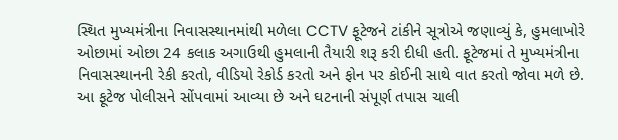સ્થિત મુખ્યમંત્રીના નિવાસસ્થાનમાંથી મળેલા CCTV ફૂટેજને ટાંકીને સૂત્રોએ જણાવ્યું કે, હુમલાખોરે ઓછામાં ઓછા 24 કલાક અગાઉથી હુમલાની તૈયારી શરૂ કરી દીધી હતી. ફૂટેજમાં તે મુખ્યમંત્રીના નિવાસસ્થાનની રેકી કરતો, વીડિયો રેકોર્ડ કરતો અને ફોન પર કોઈની સાથે વાત કરતો જોવા મળે છે. આ ફૂટેજ પોલીસને સોંપવામાં આવ્યા છે અને ઘટનાની સંપૂર્ણ તપાસ ચાલી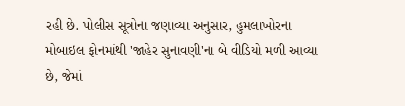રહી છે. પોલીસ સૂત્રોના જણાવ્યા અનુસાર, હુમલાખોરના મોબાઇલ ફોનમાંથી 'જાહેર સુનાવણી'ના બે વીડિયો મળી આવ્યા છે, જેમાં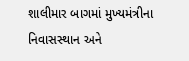શાલીમાર બાગમાં મુખ્યમંત્રીના નિવાસસ્થાન અને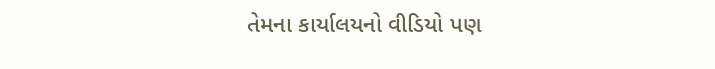તેમના કાર્યાલયનો વીડિયો પણ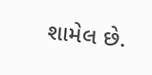શામેલ છે.